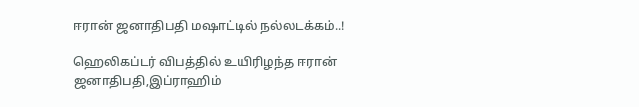ஈரான் ஜனாதிபதி மஷாட்டில் நல்லடக்கம்..!

ஹெலிகப்டர் விபத்தில் உயிரிழந்த ஈரான் ஜனாதிபதி,இப்ராஹிம்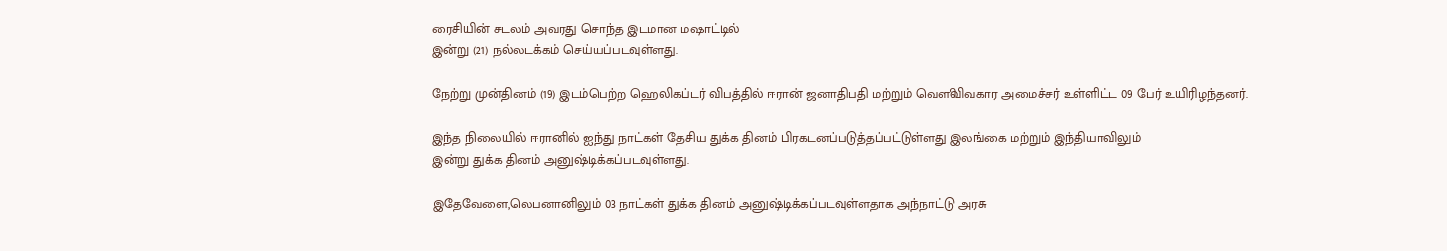ரைசியின் சடலம் அவரது சொந்த இடமான மஷாட்டில்
இன்று (21) நல்லடக்கம் செய்யப்படவுள்ளது.

நேற்று முன்தினம் (19) இடம்பெற்ற ஹெலிகப்டர் விபத்தில் ஈரான் ஜனாதிபதி மற்றும் வௌிவிவகார அமைச்சர் உள்ளிட்ட 09 பேர் உயிரிழந்தனர்.

இந்த நிலையில் ஈரானில் ஐந்து நாட்கள் தேசிய துக்க தினம் பிரகடனப்படுத்தப்பட்டுள்ளது இலங்கை மற்றும் இந்தியாவிலும்
இன்று துக்க தினம் அனுஷ்டிக்கப்படவுள்ளது.

இதேவேளை,லெபனானிலும் 03 நாட்கள் துக்க தினம் அனுஷ்டிக்கப்படவுள்ளதாக அந்நாட்டு அரசு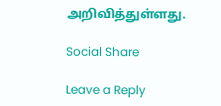அறிவித்துள்ளது.

Social Share

Leave a Reply